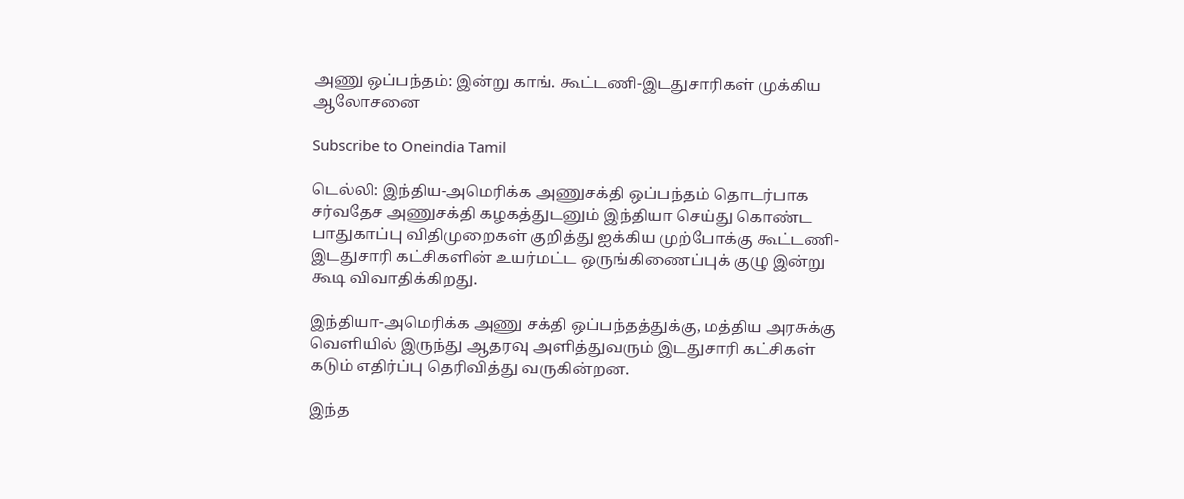அணு ஒப்பந்தம்: இன்று காங். கூட்டணி-இடதுசாரிகள் முக்கிய ஆலோசனை

Subscribe to Oneindia Tamil

டெல்லி: இந்திய-அமெரிக்க அணுசக்தி ஒப்பந்தம் தொடர்பாக சர்வதேச அணுசக்தி கழகத்துடனும் இந்தியா செய்து கொண்ட பாதுகாப்பு விதிமுறைகள் குறித்து ஐக்கிய முற்போக்கு கூட்டணி-இடதுசாரி கட்சிகளின் உயர்மட்ட ஒருங்கிணைப்புக் குழு இன்று கூடி விவாதிக்கிறது.

இந்தியா-அமெரிக்க அணு சக்தி ஒப்பந்தத்துக்கு, மத்திய அரசுக்கு வெளியில் இருந்து ஆதரவு அளித்துவரும் இடதுசாரி கட்சிகள் கடும் எதிர்ப்பு தெரிவித்து வருகின்றன.

இந்த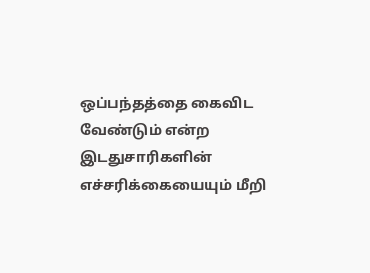ஒப்பந்தத்தை கைவிட வேண்டும் என்ற இடதுசாரிகளின் எச்சரிக்கையையும் மீறி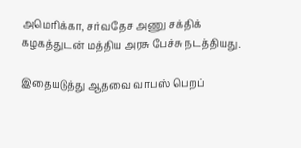அமெரிக்கா, சர்வதேச அணு சக்திக் கழகத்துடன் மத்திய அரசு பேச்சு நடத்தியது.

இதையடுத்து ஆதவை வாபஸ் பெறப்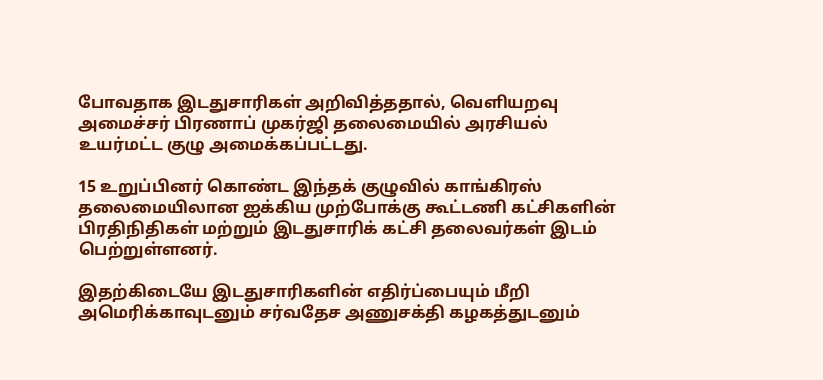போவதாக இடதுசாரிகள் அறிவித்ததால், வெளியறவு அமைச்சர் பிரணாப் முகர்ஜி தலைமையில் அரசியல் உயர்மட்ட குழு அமைக்கப்பட்டது.

15 உறுப்பினர் கொண்ட இந்தக் குழுவில் காங்கிரஸ் தலைமையிலான ஐக்கிய முற்போக்கு கூட்டணி கட்சிகளின் பிரதிநிதிகள் மற்றும் இடதுசாரிக் கட்சி தலைவர்கள் இடம் பெற்றுள்ளனர்.

இதற்கிடையே இடதுசாரிகளின் எதிர்ப்பையும் மீறி அமெரிக்காவுடனும் சர்வதேச அணுசக்தி கழகத்துடனும்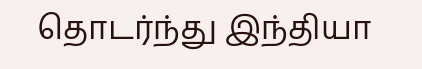தொடர்ந்து இந்தியா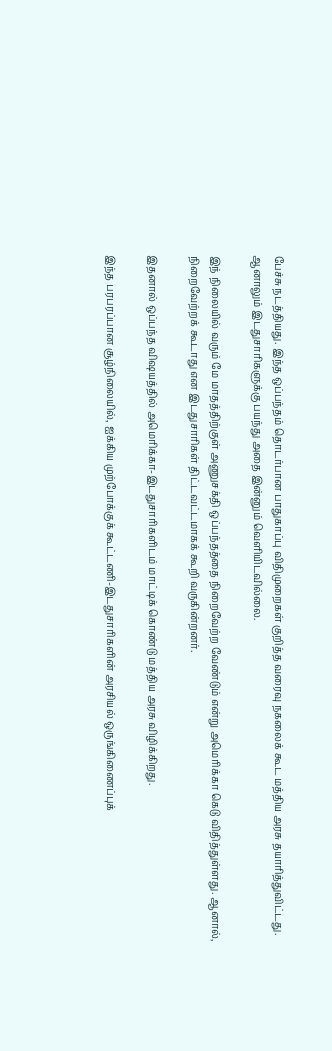பேச்சு நடத்தியது. இந்த ஒப்பந்தம் தொடர்பான பாதுகாப்பு விதிமுறைகள் குறித்த வரைவு நகலைக் கூட மத்திய அரசு தயாரித்துவிட்டது. ஆனாலும் இடதுசாரிகளுக்கு பயந்து அதை இன்னும் வெளியிடவில்லை.

இந் நிலையில் வரும் மே மாதத்திற்குள் அணுசக்தி ஒப்பந்தத்தை நிறைவேற்ற வேண்டும் என்று அமெரிக்கா கெடு விதித்துள்ளது. ஆனால், நிறைவேற்றக் கூடாது என இடதுசாரிகள் திட்டவட்டமாகக் கூறி வருகின்றனர்.

இதனால் ஒப்பந்த விஷயத்தில் அமெரிக்கா-இடதுசாரிகளிடம் மாட்டிக் கொண்டு மத்திய அரசு விழிக்கிறது.

இந்த பரபரப்பான சூழ்நிலையில், ஐக்கிய முற்போக்குக் கூட்டணி-இடதுசாரிகளின் அரசியல் ஒருங்கிணைப்புக்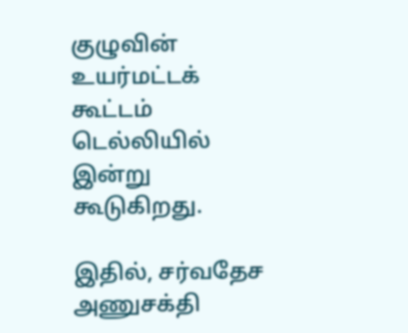குழுவின் உயர்மட்டக் கூட்டம் டெல்லியில் இன்று கூடுகிறது.

இதில், சர்வதேச அணுசக்தி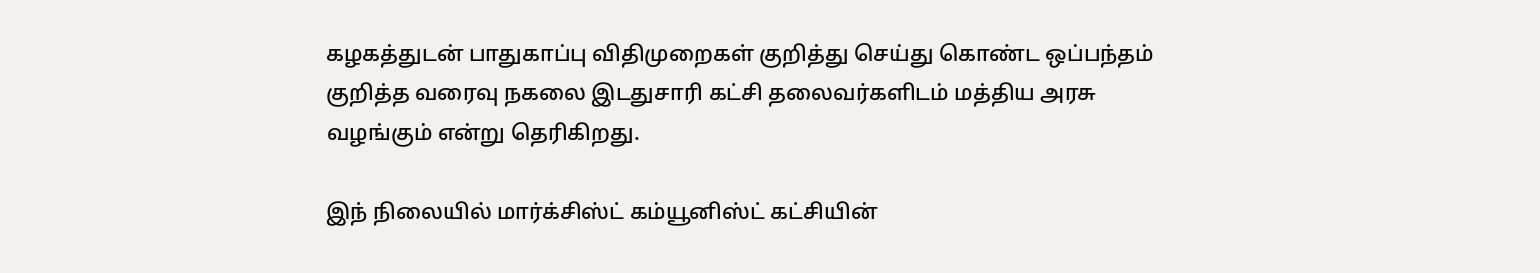கழகத்துடன் பாதுகாப்பு விதிமுறைகள் குறித்து செய்து கொண்ட ஒப்பந்தம் குறித்த வரைவு நகலை இடதுசாரி கட்சி தலைவர்களிடம் மத்திய அரசு வழங்கும் என்று தெரிகிறது.

இந் நிலையில் மார்க்சிஸ்ட் கம்யூனிஸ்ட் கட்சியின்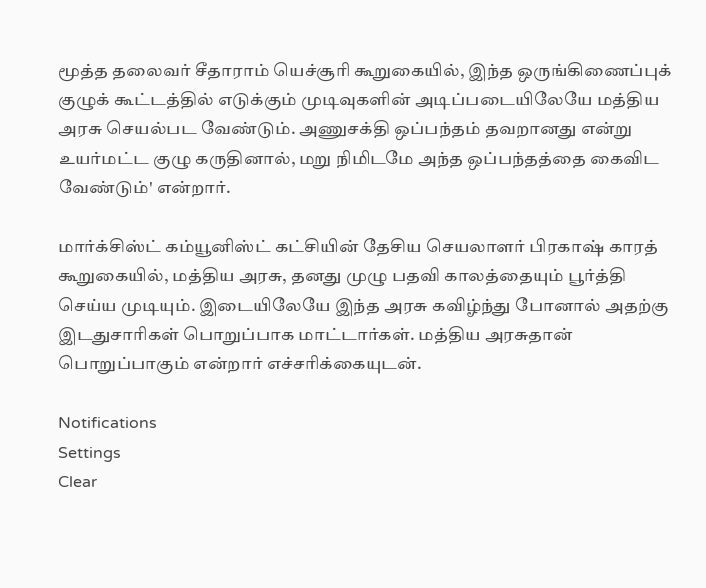மூத்த தலைவர் சீதாராம் யெச்சூரி கூறுகையில், இந்த ஒருங்கிணைப்புக் குழுக் கூட்டத்தில் எடுக்கும் முடிவுகளின் அடிப்படையிலேயே மத்திய அரசு செயல்பட வேண்டும். அணுசக்தி ஒப்பந்தம் தவறானது என்று உயர்மட்ட குழு கருதினால், மறு நிமிடமே அந்த ஒப்பந்தத்தை கைவிட வேண்டும்' என்றார்.

மார்க்சிஸ்ட் கம்யூனிஸ்ட் கட்சியின் தேசிய செயலாளர் பிரகாஷ் காரத் கூறுகையில், மத்திய அரசு, தனது முழு பதவி காலத்தையும் பூர்த்தி செய்ய முடியும். இடையிலேயே இந்த அரசு கவிழ்ந்து போனால் அதற்கு இடதுசாரிகள் பொறுப்பாக மாட்டார்கள். மத்திய அரசுதான் பொறுப்பாகும் என்றார் எச்சரிக்கையுடன்.

Notifications
Settings
Clear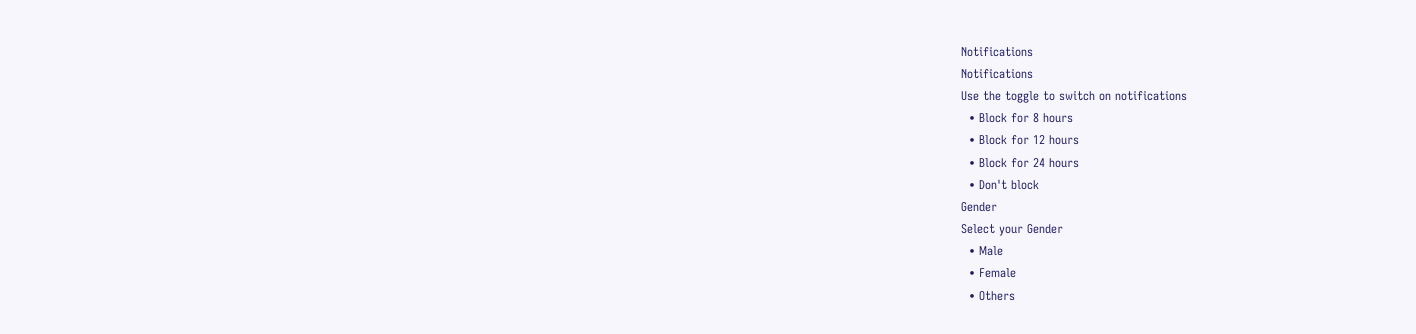Notifications
Notifications
Use the toggle to switch on notifications
  • Block for 8 hours
  • Block for 12 hours
  • Block for 24 hours
  • Don't block
Gender
Select your Gender
  • Male
  • Female
  • Others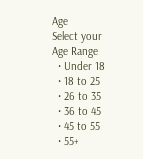Age
Select your Age Range
  • Under 18
  • 18 to 25
  • 26 to 35
  • 36 to 45
  • 45 to 55
  • 55+